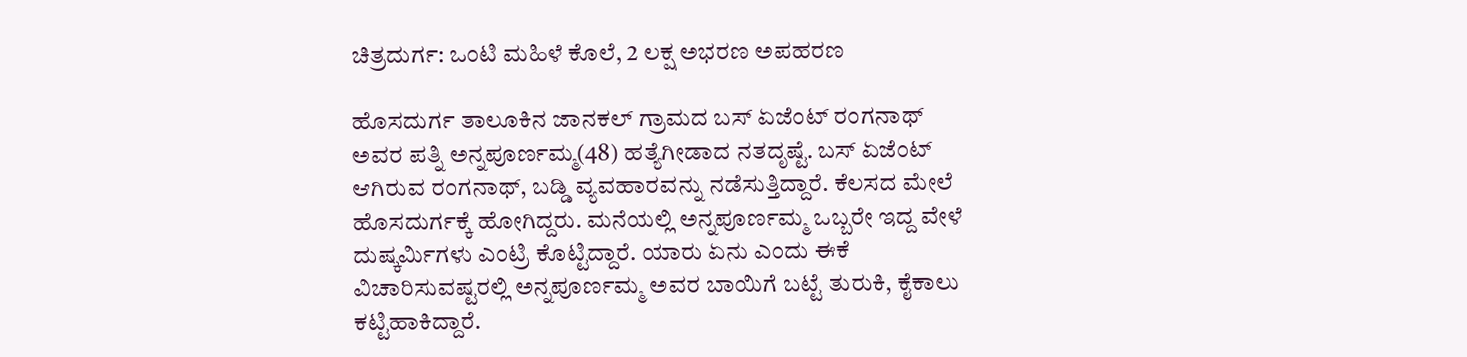ಚಿತ್ರದುರ್ಗ: ಒಂಟಿ ಮಹಿಳೆ ಕೊಲೆ, 2 ಲಕ್ಷ ಅಭರಣ ಅಪಹರಣ

ಹೊಸದುರ್ಗ ತಾಲೂಕಿನ ಜಾನಕಲ್ ಗ್ರಾಮದ ಬಸ್ ಏಜೆಂಟ್ ರಂಗನಾಥ್ ಅವರ ಪತ್ನಿ ಅನ್ನಪೂರ್ಣಮ್ಮ(48) ಹತ್ಯೆಗೀಡಾದ ನತದೃಷ್ಟೆ. ಬಸ್ ಏಜೆಂಟ್ ಆಗಿರುವ ರಂಗನಾಥ್, ಬಡ್ಡಿ ವ್ಯವಹಾರವನ್ನು ನಡೆಸುತ್ತಿದ್ದಾರೆ. ಕೆಲಸದ ಮೇಲೆ ಹೊಸದುರ್ಗಕ್ಕೆ ಹೋಗಿದ್ದರು. ಮನೆಯಲ್ಲಿ ಅನ್ನಪೂರ್ಣಮ್ಮ ಒಬ್ಬರೇ ಇದ್ದ ವೇಳೆ ದುಷ್ಕರ್ಮಿಗಳು ಎಂಟ್ರಿ ಕೊಟ್ಟಿದ್ದಾರೆ. ಯಾರು ಏನು ಎಂದು ಈಕೆ ವಿಚಾರಿಸುವಷ್ಟರಲ್ಲಿ ಅನ್ನಪೂರ್ಣಮ್ಮ ಅವರ ಬಾಯಿಗೆ ಬಟ್ಟೆ ತುರುಕಿ, ಕೈಕಾಲು ಕಟ್ಟಿಹಾಕಿದ್ದಾರೆ.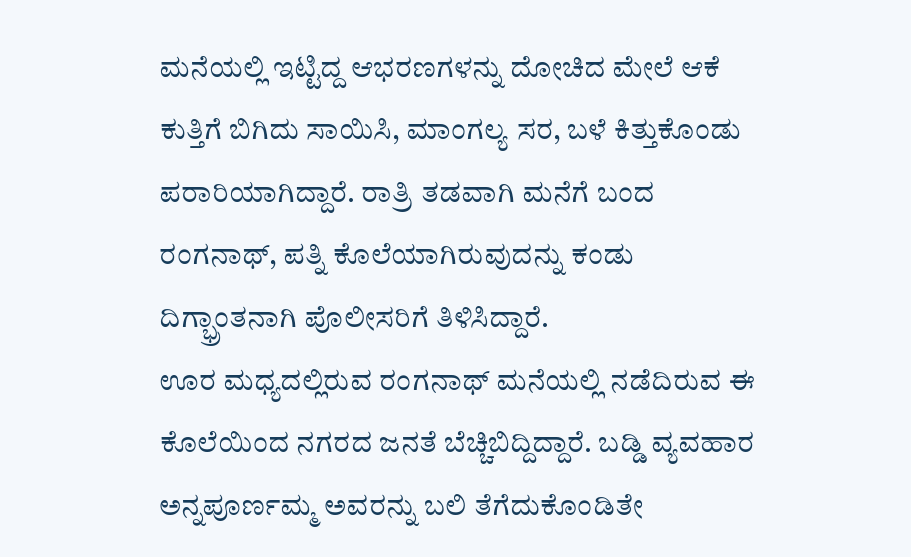ಮನೆಯಲ್ಲಿ ಇಟ್ಟಿದ್ದ ಆಭರಣಗಳನ್ನು ದೋಚಿದ ಮೇಲೆ ಆಕೆ ಕುತ್ತಿಗೆ ಬಿಗಿದು ಸಾಯಿಸಿ, ಮಾಂಗಲ್ಯ ಸರ, ಬಳೆ ಕಿತ್ತುಕೊಂಡು ಪರಾರಿಯಾಗಿದ್ದಾರೆ. ರಾತ್ರಿ ತಡವಾಗಿ ಮನೆಗೆ ಬಂದ ರಂಗನಾಥ್, ಪತ್ನಿ ಕೊಲೆಯಾಗಿರುವುದನ್ನು ಕಂಡು ದಿಗ್ಭ್ರಾಂತನಾಗಿ ಪೊಲೀಸರಿಗೆ ತಿಳಿಸಿದ್ದಾರೆ.
ಊರ ಮಧ್ಯದಲ್ಲಿರುವ ರಂಗನಾಥ್ ಮನೆಯಲ್ಲಿ ನಡೆದಿರುವ ಈ ಕೊಲೆಯಿಂದ ನಗರದ ಜನತೆ ಬೆಚ್ಚಿಬಿದ್ದಿದ್ದಾರೆ. ಬಡ್ಡಿ ವ್ಯವಹಾರ ಅನ್ನಪೂರ್ಣಮ್ಮ ಅವರನ್ನು ಬಲಿ ತೆಗೆದುಕೊಂಡಿತೇ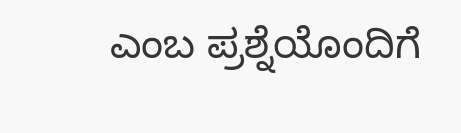ಎಂಬ ಪ್ರಶ್ನೆಯೊಂದಿಗೆ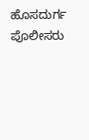ಹೊಸದುರ್ಗ ಪೊಲೀಸರು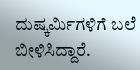ದುಷ್ಕರ್ಮಿಗಳಿಗೆ ಬಲೆ ಬೀಳಿಸಿದ್ದಾರೆ.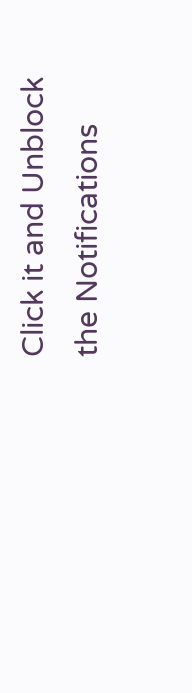Click it and Unblock the Notifications